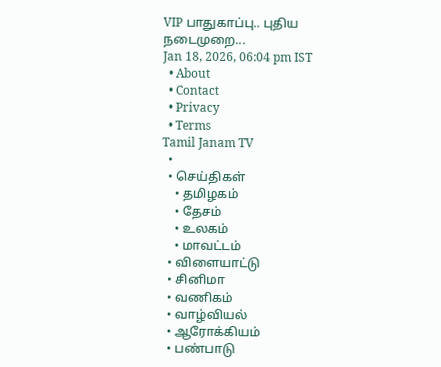VIP பாதுகாப்பு.. புதிய நடைமுறை...
Jan 18, 2026, 06:04 pm IST
  • About
  • Contact
  • Privacy
  • Terms
Tamil Janam TV
  •
  • செய்திகள்
    • தமிழகம்
    • தேசம்
    • உலகம்
    • மாவட்டம்
  • விளையாட்டு
  • சினிமா
  • வணிகம்
  • வாழ்வியல்
  • ஆரோக்கியம்
  • பண்பாடு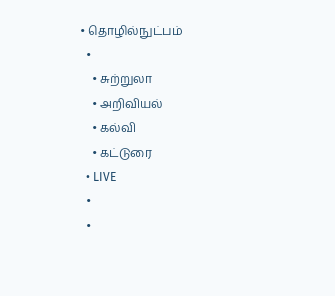• தொழில்நுட்பம்
  •
    • சுற்றுலா
    • அறிவியல்
    • கல்வி
    • கட்டுரை
  • LIVE
  •
  •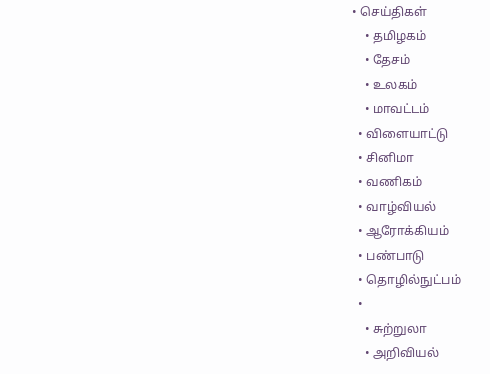• செய்திகள்
    • தமிழகம்
    • தேசம்
    • உலகம்
    • மாவட்டம்
  • விளையாட்டு
  • சினிமா
  • வணிகம்
  • வாழ்வியல்
  • ஆரோக்கியம்
  • பண்பாடு
  • தொழில்நுட்பம்
  •
    • சுற்றுலா
    • அறிவியல்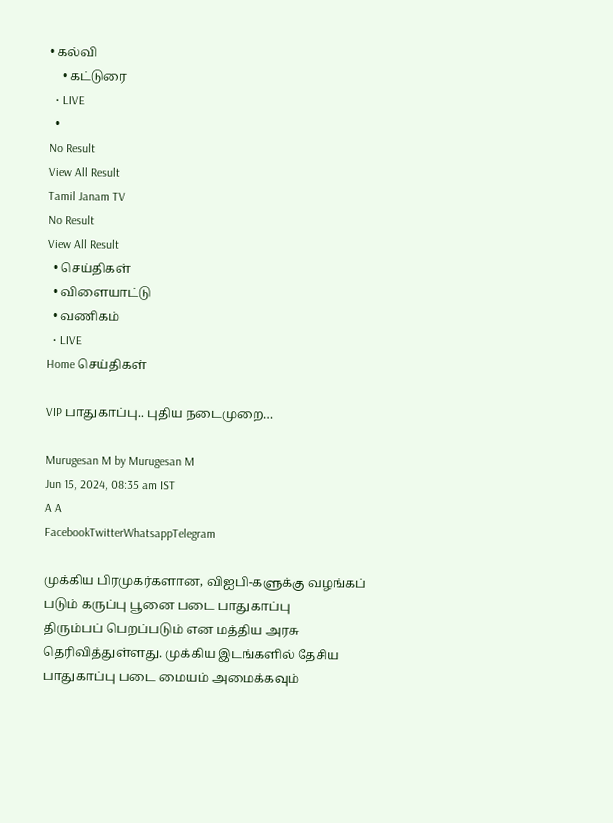• கல்வி
    • கட்டுரை
  • LIVE
  •
No Result
View All Result
Tamil Janam TV
No Result
View All Result
  • செய்திகள்
  • விளையாட்டு
  • வணிகம்
  • LIVE
Home செய்திகள்

VIP பாதுகாப்பு.. புதிய நடைமுறை…

Murugesan M by Murugesan M
Jun 15, 2024, 08:35 am IST
A A
FacebookTwitterWhatsappTelegram

முக்கிய பிரமுகர்களான, விஐபி-களுக்கு வழங்கப் படும் கருப்பு பூனை படை பாதுகாப்பு
திரும்பப் பெறப்படும் என மத்திய அரசு தெரிவித்துள்ளது. முக்கிய இடங்களில் தேசிய பாதுகாப்பு படை மையம் அமைக்கவும்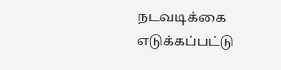நடவடிக்கை எடுக்கப்பட்டு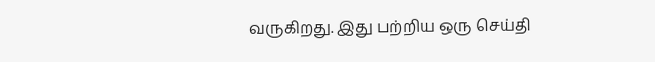வருகிறது. இது பற்றிய ஒரு செய்தி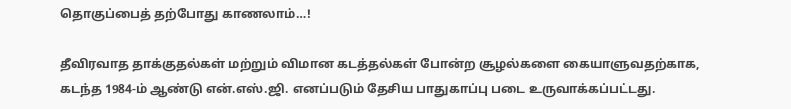தொகுப்பைத் தற்போது காணலாம்…!

தீவிரவாத தாக்குதல்கள் மற்றும் விமான கடத்தல்கள் போன்ற சூழல்களை கையாளுவதற்காக, கடந்த 1984-ம் ஆண்டு என்.எஸ்.ஜி. எனப்படும் தேசிய பாதுகாப்பு படை உருவாக்கப்பட்டது.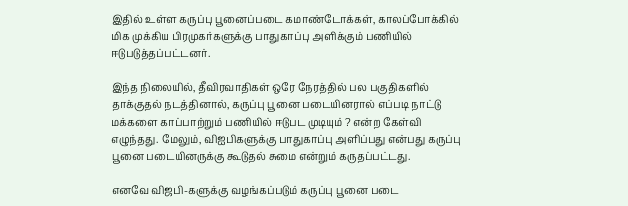இதில் உள்ள கருப்பு பூனைப்படை கமாண்டோக்கள், காலப்போக்கில் மிக முக்கிய பிரமுகர்களுக்கு பாதுகாப்பு அளிக்கும் பணியில் ஈடுபடுத்தப்பட்டனர்.

இந்த நிலையில், தீவிரவாதிகள் ஒரே நேரத்தில் பல பகுதிகளில் தாக்குதல் நடத்தினால், கருப்பு பூனை படையினரால் எப்படி நாட்டு மக்களை காப்பாற்றும் பணியில் ஈடுபட முடியும் ? என்ற கேள்வி எழுந்தது. மேலும், விஐபிகளுக்கு பாதுகாப்பு அளிப்பது என்பது கருப்பு பூனை படையினருக்கு கூடுதல் சுமை என்றும் கருதப்பட்டது.

எனவே விஜபி-களுக்கு வழங்கப்படும் கருப்பு பூனை படை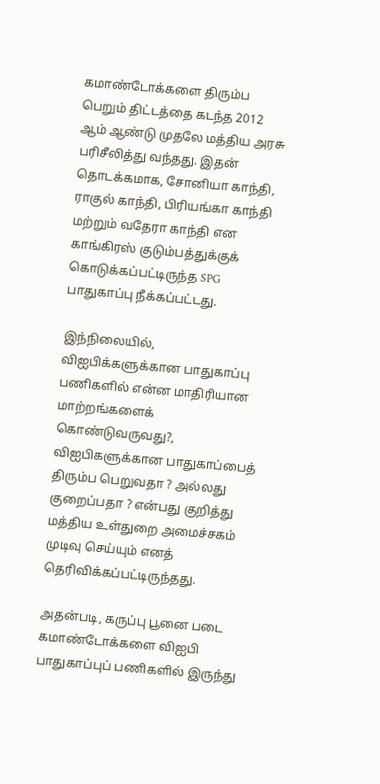கமாண்டோக்களை திரும்ப பெறும் திட்டத்தை கடந்த 2012 ஆம் ஆண்டு முதலே மத்திய அரசு பரிசீலித்து வந்தது. இதன் தொடக்கமாக, சோனியா காந்தி, ராகுல் காந்தி, பிரியங்கா காந்தி மற்றும் வதேரா காந்தி என காங்கிரஸ் குடும்பத்துக்குக் கொடுக்கப்பட்டிருந்த SPG பாதுகாப்பு நீக்கப்பட்டது.

இந்நிலையில், விஐபிக்களுக்கான பாதுகாப்பு பணிகளில் என்ன மாதிரியான மாற்றங்களைக் கொண்டுவருவது?, விஐபிகளுக்கான பாதுகாப்பைத் திரும்ப பெறுவதா ? அல்லது குறைப்பதா ? என்பது குறித்து மத்திய உள்துறை அமைச்சகம் முடிவு செய்யும் எனத் தெரிவிக்கப்பட்டிருந்தது.

அதன்படி, கருப்பு பூனை படை கமாண்டோக்களை விஐபி பாதுகாப்புப் பணிகளில் இருந்து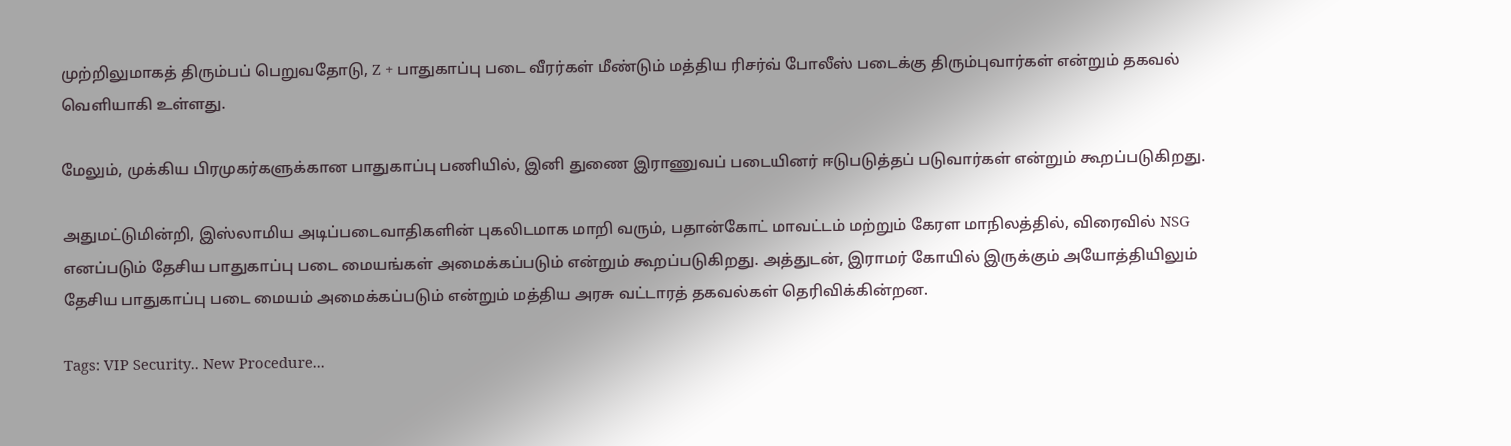முற்றிலுமாகத் திரும்பப் பெறுவதோடு, Z + பாதுகாப்பு படை வீரர்கள் மீண்டும் மத்திய ரிசர்வ் போலீஸ் படைக்கு திரும்புவார்கள் என்றும் தகவல் வெளியாகி உள்ளது.

மேலும், முக்கிய பிரமுகர்களுக்கான பாதுகாப்பு பணியில், இனி துணை இராணுவப் படையினர் ஈடுபடுத்தப் படுவார்கள் என்றும் கூறப்படுகிறது.

அதுமட்டுமின்றி, இஸ்லாமிய அடிப்படைவாதிகளின் புகலிடமாக மாறி வரும், பதான்கோட் மாவட்டம் மற்றும் கேரள மாநிலத்தில், விரைவில் NSG எனப்படும் தேசிய பாதுகாப்பு படை மையங்கள் அமைக்கப்படும் என்றும் கூறப்படுகிறது. அத்துடன், இராமர் கோயில் இருக்கும் அயோத்தியிலும் தேசிய பாதுகாப்பு படை மையம் அமைக்கப்படும் என்றும் மத்திய அரசு வட்டாரத் தகவல்கள் தெரிவிக்கின்றன.

Tags: VIP Security.. New Procedure...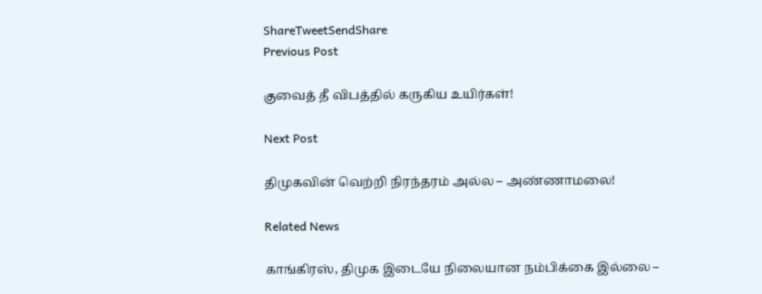ShareTweetSendShare
Previous Post

குவைத் தீ விபத்தில் கருகிய உயிர்கள்!

Next Post

திமுகவின் வெற்றி நிரந்தரம் அல்ல – அண்ணாமலை!

Related News

காங்கிரஸ், திமுக இடையே நிலையான நம்பிக்கை இல்லை –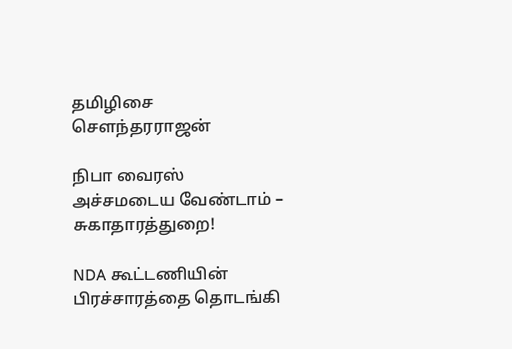தமிழிசை செளந்தரராஜன்

நிபா வைரஸ் அச்சமடைய வேண்டாம் – சுகாதாரத்துறை!

NDA கூட்டணியின் பிரச்சாரத்தை தொடங்கி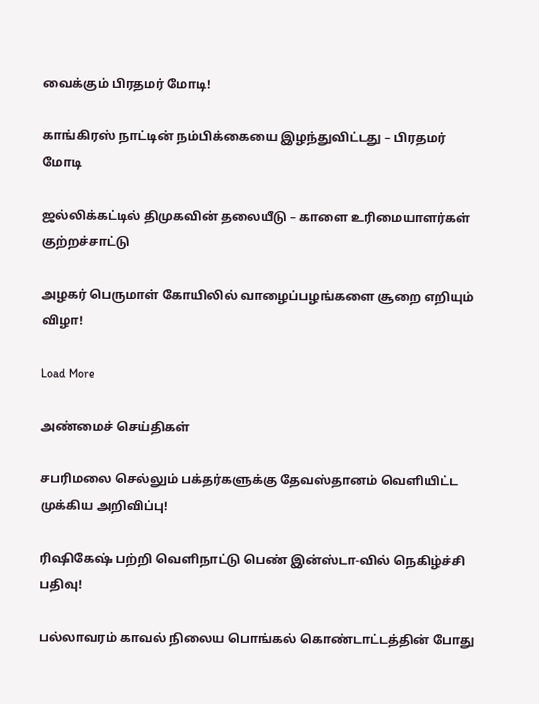வைக்கும் பிரதமர் மோடி!

காங்கிரஸ் நாட்டின் நம்பிக்கையை இழந்துவிட்டது – பிரதமர் மோடி

ஜல்லிக்கட்டில் திமுகவின் தலையீடு – காளை உரிமையாளர்கள் குற்றச்சாட்டு

அழகர் பெருமாள் கோயிலில் வாழைப்பழங்களை சூறை எறியும் விழா!

Load More

அண்மைச் செய்திகள்

சபரிமலை செல்லும் பக்தர்களுக்கு தேவஸ்தானம் வெளியிட்ட முக்கிய அறிவிப்பு!

ரிஷிகேஷ் பற்றி வெளிநாட்டு பெண் இன்ஸ்டா-வில் நெகிழ்ச்சி பதிவு!

பல்லாவரம் காவல் நிலைய பொங்கல் கொண்டாட்டத்தின் போது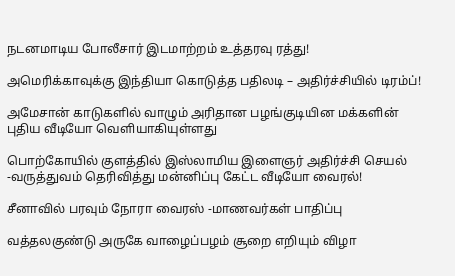நடனமாடிய போலீசார் இடமாற்றம் உத்தரவு ரத்து!

அமெரிக்காவுக்கு இந்தியா கொடுத்த பதிலடி – அதிர்ச்சியில் டிரம்ப்!

அமேசான் காடுகளில் வாழும் அரிதான பழங்குடியின மக்களின் புதிய வீடியோ வெளியாகியுள்ளது

பொற்கோயில் குளத்தில் இஸ்லாமிய இளைஞர் அதிர்ச்சி செயல் -வருத்துவம் தெரிவித்து மன்னிப்பு கேட்ட வீடியோ வைரல்!

சீனாவில் பரவும் நோரா வைரஸ் -மாணவர்கள் பாதிப்பு

வத்தலகுண்டு அருகே வாழைப்பழம் சூறை எறியும் விழா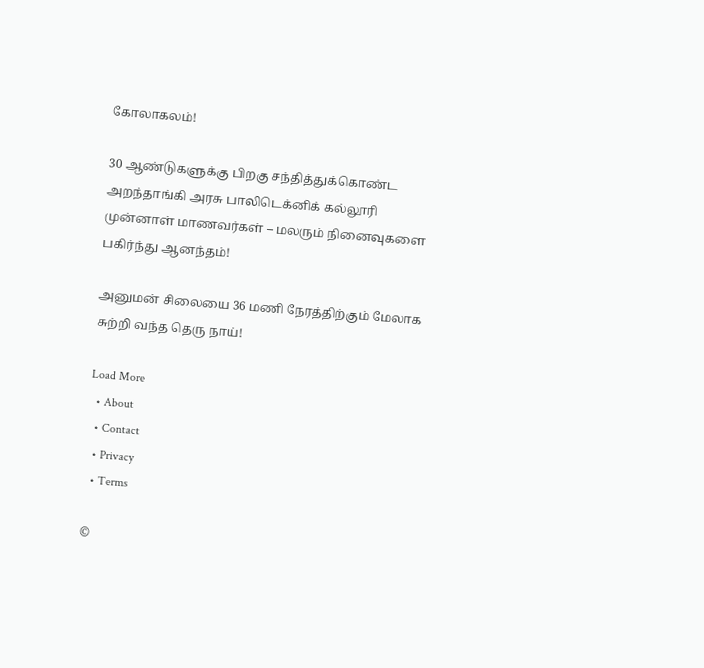கோலாகலம்!

30 ஆண்டுகளுக்கு பிறகு சந்தித்துக்கொண்ட அறந்தாங்கி அரசு பாலிடெக்னிக் கல்லூரி முன்னாள் மாணவர்கள் – மலரும் நினைவுகளை பகிர்ந்து ஆனந்தம்!

அனுமன் சிலையை 36 மணி நேரத்திற்கும் மேலாக சுற்றி வந்த தெரு நாய்!

Load More
  • About
  • Contact
  • Privacy
  • Terms

©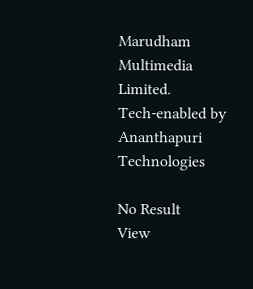Marudham Multimedia Limited.
Tech-enabled by Ananthapuri Technologies

No Result
View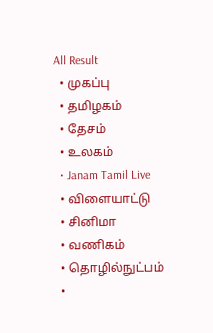All Result
  • முகப்பு
  • தமிழகம்
  • தேசம்
  • உலகம்
  • Janam Tamil Live
  • விளையாட்டு
  • சினிமா
  • வணிகம்
  • தொழில்நுட்பம்
  •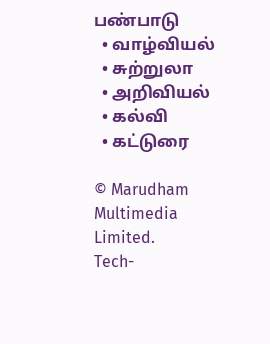பண்பாடு
  • வாழ்வியல்
  • சுற்றுலா
  • அறிவியல்
  • கல்வி
  • கட்டுரை

© Marudham Multimedia Limited.
Tech-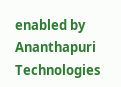enabled by Ananthapuri Technologies